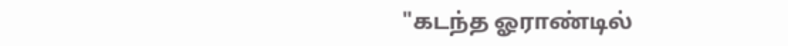"கடந்த ஓராண்டில்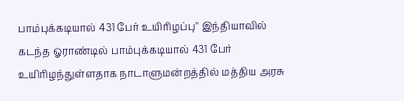பாம்புக்கடியால் 431 பேர் உயிரிழப்பு" இந்தியாவில் கடந்த ஓராண்டில் பாம்புக்கடியால் 431 பேர் உயிரிழந்துள்ளதாக நாடாளுமன்றத்தில் மத்திய அரசு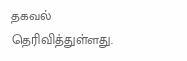தகவல் தெரிவித்துள்ளது.